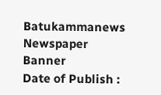Batukammanews
Newspaper Banner
Date of Publish :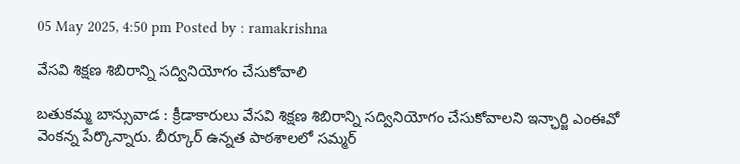05 May 2025, 4:50 pm Posted by : ramakrishna

వేసవి శిక్షణ శిబిరాన్ని సద్వినియోగం చేసుకోవాలి

బతుకమ్మ బాన్సువాడ : క్రీడాకారులు వేసవి శిక్షణ శిబిరాన్ని సద్వినియోగం చేసుకోవాలని ఇన్ఛార్జి ఎంఈవో వెంకన్న పేర్కొన్నారు. బీర్కూర్ ఉన్నత పాఠశాలలో సమ్మర్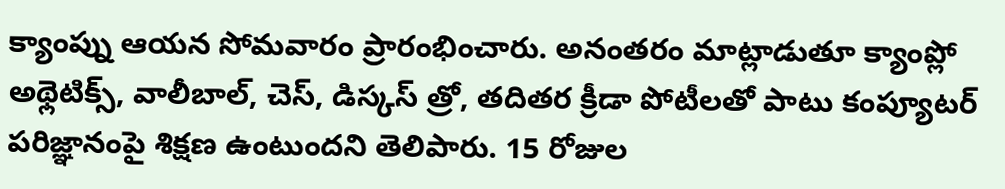క్యాంప్ను ఆయన సోమవారం ప్రారంభించారు. అనంతరం మాట్లాడుతూ క్యాంప్లో అథ్లెటిక్స్, వాలీబాల్, చెస్, డిస్కస్ త్రో, తదితర క్రీడా పోటీలతో పాటు కంప్యూటర్ పరిజ్ఞానంపై శిక్షణ ఉంటుందని తెలిపారు. 15 రోజుల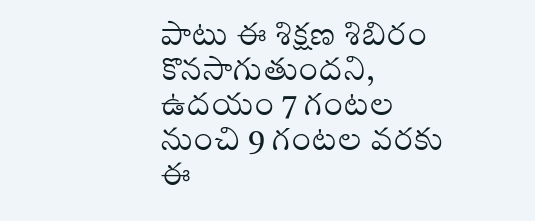పాటు ఈ శిక్షణ శిబిరం కొనసాగుతుందని, ఉదయం 7 గంటల నుంచి 9 గంటల వరకు ఈ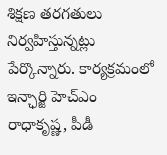శిక్షణ తరగతులు నిర్వహిస్తున్నట్లు పేర్కొన్నారు. కార్యక్రమంలో ఇన్ఛార్జి హెచ్ఎం రాధాకృష్ణ, పీడీ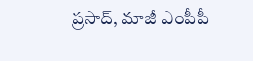ప్రసాద్, మాజీ ఎంపీపీ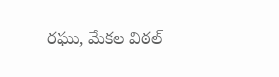రఘు, మేకల విఠల్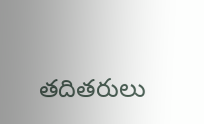తదితరులు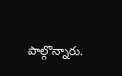పాల్గొన్నారు.